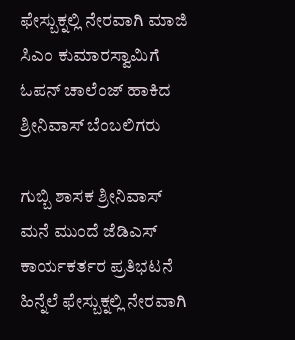ಫೇಸ್ಬುಕ್ನಲ್ಲಿ ನೇರವಾಗಿ ಮಾಜಿ ಸಿಎಂ ಕುಮಾರಸ್ವಾಮಿಗೆ ಓಪನ್ ಚಾಲೆಂಜ್ ಹಾಕಿದ ಶ್ರೀನಿವಾಸ್ ಬೆಂಬಲಿಗರು

ಗುಬ್ಬಿ ಶಾಸಕ ಶ್ರೀನಿವಾಸ್ ಮನೆ ಮುಂದೆ ಜೆಡಿಎಸ್ ಕಾರ್ಯಕರ್ತರ ಪ್ರತಿಭಟನೆ ಹಿನ್ನೆಲೆ ಫೇಸ್ಬುಕ್ನಲ್ಲಿ ನೇರವಾಗಿ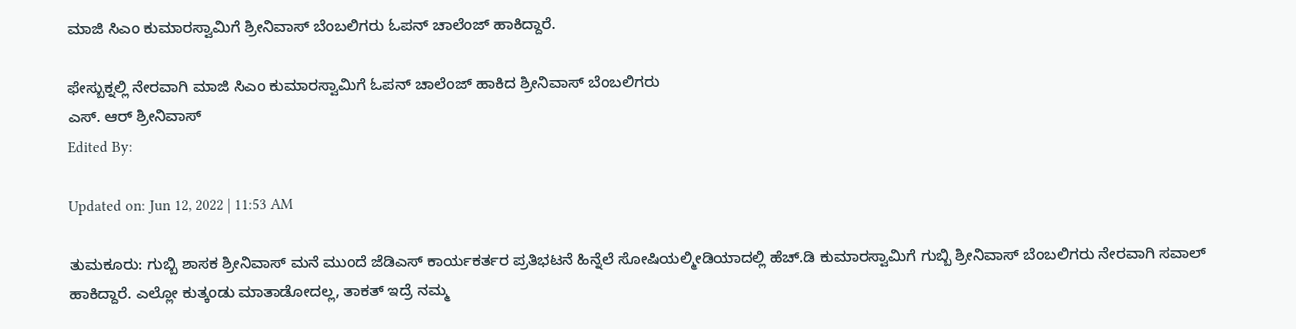ಮಾಜಿ ಸಿಎಂ ಕುಮಾರಸ್ವಾಮಿಗೆ ಶ್ರೀನಿವಾಸ್ ಬೆಂಬಲಿಗರು ಓಪನ್ ಚಾಲೆಂಜ್ ಹಾಕಿದ್ದಾರೆ.

ಫೇಸ್ಬುಕ್ನಲ್ಲಿ ನೇರವಾಗಿ ಮಾಜಿ ಸಿಎಂ ಕುಮಾರಸ್ವಾಮಿಗೆ ಓಪನ್ ಚಾಲೆಂಜ್ ಹಾಕಿದ ಶ್ರೀನಿವಾಸ್ ಬೆಂಬಲಿಗರು
ಎಸ್. ಆರ್ ಶ್ರೀನಿವಾಸ್
Edited By:

Updated on: Jun 12, 2022 | 11:53 AM

ತುಮಕೂರು: ಗುಬ್ಬಿ ಶಾಸಕ ಶ್ರೀನಿವಾಸ್ ಮನೆ ಮುಂದೆ ಜೆಡಿಎಸ್ ಕಾರ್ಯಕರ್ತರ ಪ್ರತಿಭಟನೆ ಹಿನ್ನೆಲೆ ಸೋಷಿಯಲ್ಮೀಡಿಯಾದಲ್ಲಿ‌‌ ಹೆಚ್.ಡಿ ಕುಮಾರಸ್ವಾಮಿಗೆ ಗುಬ್ಬಿ ಶ್ರೀನಿವಾಸ್ ಬೆಂಬಲಿಗರು ನೇರವಾಗಿ ಸವಾಲ್ ಹಾಕಿದ್ದಾರೆ. ಎಲ್ಲೋ ಕುತ್ಕಂಡು ಮಾತಾಡೋದಲ್ಲ, ತಾಕತ್ ಇದ್ರೆ ನಮ್ಮ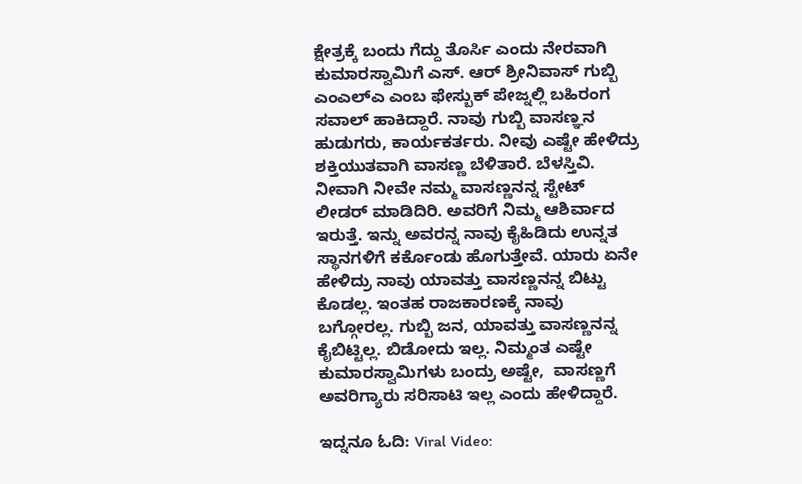ಕ್ಷೇತ್ರಕ್ಕೆ ಬಂದು ಗೆದ್ದು ತೊರ್ಸಿ ಎಂದು ನೇರವಾಗಿ ಕುಮಾರಸ್ವಾಮಿಗೆ ಎಸ್. ಆರ್ ಶ್ರೀನಿವಾಸ್ ಗುಬ್ಬಿ ಎಂಎಲ್ಎ ಎಂಬ ಫೇಸ್ಬುಕ್ ಪೇಜ್ನಲ್ಲಿ ಬಹಿರಂಗ ಸವಾಲ್ ಹಾಕಿದ್ದಾರೆ. ನಾವು ಗುಬ್ಬಿ ವಾಸಣ್ಞನ‌ ಹುಡುಗರು, ಕಾರ್ಯಕರ್ತರು. ನೀವು ಎಷ್ಟೇ ಹೇಳಿದ್ರು ಶಕ್ತಿಯುತವಾಗಿ ವಾಸಣ್ಣ ಬೆಳಿತಾರೆ. ಬೆಳಸ್ತಿವಿ. ನೀವಾಗಿ ನೀವೇ ನಮ್ಮ‌ ವಾಸಣ್ಣನನ್ನ ಸ್ಟೇಟ್ ಲೀಡರ್ ಮಾಡಿದಿರಿ. ಅವರಿಗೆ ನಿಮ್ಮ ಆಶಿರ್ವಾದ ಇರುತ್ತೆ. ಇನ್ನು ಅವರನ್ನ‌ ನಾವು ಕೈಹಿಡಿದು ಉನ್ನತ ಸ್ಥಾನಗಳಿಗೆ ಕರ್ಕೊಂಡು ಹೊಗುತ್ತೇವೆ. ಯಾರು ಏನೇ ಹೇಳಿದ್ರು ನಾವು ಯಾವತ್ತು ವಾಸಣ್ಣನನ್ನ ಬಿಟ್ಟು ಕೊಡಲ್ಲ. ಇಂತಹ ರಾಜಕಾರಣಕ್ಕೆ ನಾವು ಬಗ್ಗೋರಲ್ಲ. ಗುಬ್ಬಿ ಜನ, ಯಾವತ್ತು ವಾಸಣ್ಣನನ್ನ ಕೈಬಿಟ್ಟಿಲ್ಲ. ಬಿಡೋದು ಇಲ್ಲ. ನಿಮ್ಮಂತ ಎಷ್ಟೇ ಕುಮಾರಸ್ವಾಮಿಗಳು ಬಂದ್ರು ಅಷ್ಟೇ,  ವಾಸಣ್ಣಗೆ ಅವರಿಗ್ಯಾರು ಸರಿಸಾಟಿ ಇಲ್ಲ ಎಂದು ಹೇಳಿದ್ದಾರೆ.

ಇದ್ನನೂ ಓದಿ: Viral Video: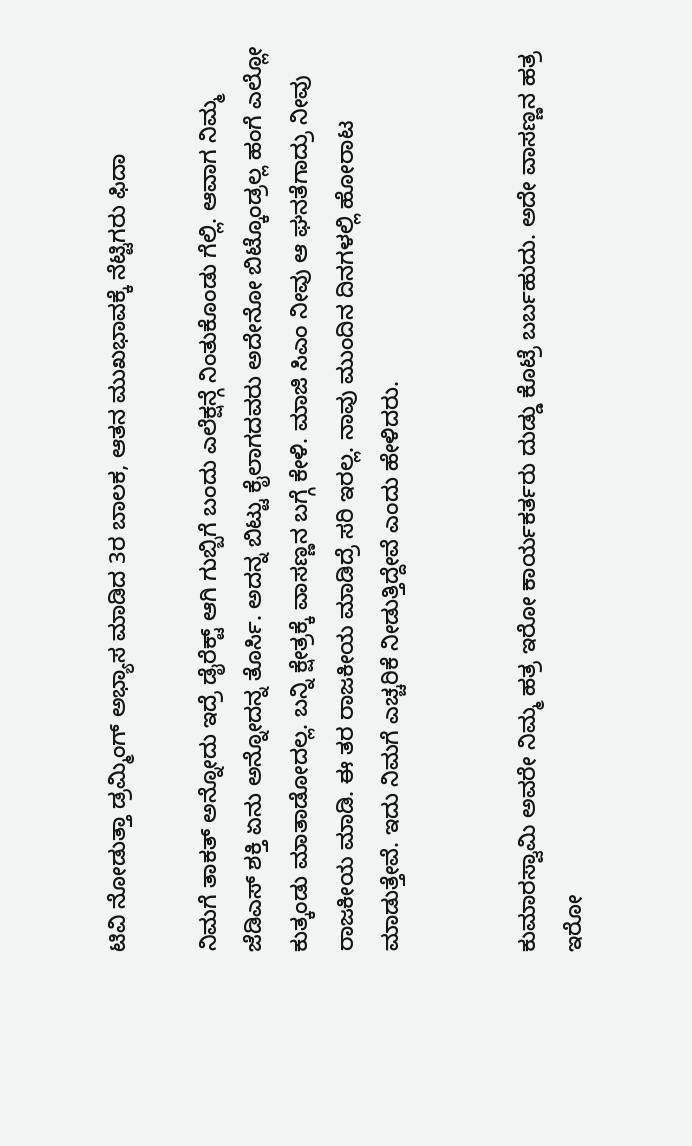ಟಿವಿ ನೋಡುತ್ತಾ ಡ್ರಮ್ಮಿಂಗ್ ಅಭ್ಯಾಸ ಮಾಡಿದ 3ರ ಬಾಲಕ, ಆತನ ಮುಖಭಾವಕ್ಕೆ ನೆಟ್ಟಿಗರು ಫಿದಾ

ನಿಮಗೆ ತಾಕತ್ ಅನ್ನೋದು ಇದ್ರೆ ಡೈರೆಕ್ಟ್ ಆಗಿ ಗುಬ್ಬಿಗೆ ಬಂದು ಎಲೆಕ್ಷನ್ಗೆ ನಿಂತುಕೊಂಡು ಗೆಲ್ಲಿ. ಆವಾಗ ನಿಮ್ಮ ಜೆಡಿಎಸ್ ಶಕ್ತಿ ಏನು ಅನ್ನೋದನ್ನ ತೊರ್ಸಿ. ಅದನ್ನ ಬಿಟ್ಟು ಕೈಲಾಗದವರು ಅದೇನೋ ಬಿಟ್ಕೊಂಡ್ರಲ್ಲ ಹಂಗೆ ಎಲ್ಲೋ ಕುತ್ಕಂಡು ಮಾತಾಡೋದಲ್ಲ. ಬನ್ನಿ ಕ್ಷೇತ್ರಕ್ಕೆ ವಾಸಣ್ಣನ ಬಗ್ಗೆ ಕೇಳಿ. ಮಾಜಿ ಸಿಎಂ‌ ನೀವು ಆ ಘನತೆಗಾದ್ರು ನೀವು ರಾಜಕೀಯ ‌ಮಾಡಿ. ಈ ತರ ರಾಜಕೀಯ ‌ಮಾಡಿದ್ರೆ ಸರಿ ಇರಲ್ಲ. ನಾವು‌ ಮುಂದಿನ ದಿನಗಳಲ್ಲಿ ಹೋರಾಟ ಮಾಡುತ್ತೇವೆ. ಇದು ನಿಮಗೆ ಎಚ್ಚರಿಕೆ‌ ನೀಡುತ್ತಿದ್ದೇವೆ ಎಂದು ಹೇಳಿದರು.


ಕುಮಾರಸ್ವಾಮಿ ಅವರೇ ನಿಮ್ಮ‌ ಹತ್ರ ಇರೋ ಕಾರ್ಯಕರ್ತರು ದುಡ್ಡು ಕೊಟ್ರೆ ಬರ್ಬಹುದು. ಅದೇ ವಾಸಣ್ಣನ ಹತ್ರ ಇರೋ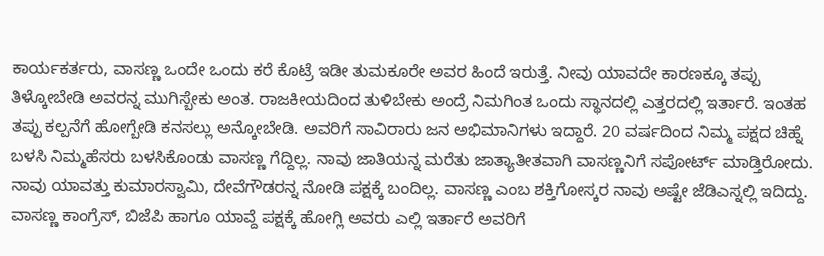ಕಾರ್ಯಕರ್ತರು, ವಾಸಣ್ಣ ಒಂದೇ ಒಂದು ಕರೆ ಕೊಟ್ರೆ ಇಡೀ ತುಮಕೂರೇ ಅವರ ಹಿಂದೆ ಇರುತ್ತೆ. ನೀವು ಯಾವದೇ ಕಾರಣಕ್ಕೂ ತಪ್ಪು ತಿಳ್ಕೋಬೇಡಿ ಅವರನ್ನ‌ ಮುಗಿಸ್ಬೇಕು ಅಂತ. ರಾಜಕೀಯದಿಂದ ತುಳಿಬೇಕು ಅಂದ್ರೆ ನಿಮಗಿಂತ ಒಂದು ಸ್ಥಾನದಲ್ಲಿ ಎತ್ತರದಲ್ಲಿ ಇರ್ತಾರೆ. ಇಂತಹ ತಪ್ಪು ಕಲ್ಪನೆಗೆ ಹೋಗ್ಬೇಡಿ ಕನಸಲ್ಲು ಅನ್ಕೋಬೇಡಿ. ಅವರಿಗೆ ಸಾವಿರಾರು ಜನ‌‌ ಅಭಿಮಾನಿಗಳು ಇದ್ದಾರೆ. 20 ವರ್ಷದಿಂದ ನಿಮ್ಮ ಪಕ್ಷದ ಚಿಹ್ನೆ ಬಳಸಿ ನಿಮ್ಮ‌ಹೆಸರು ಬಳಸಿಕೊಂಡು ವಾಸಣ್ಣ ಗೆದ್ದಿಲ್ಲ. ನಾವು ಜಾತಿಯನ್ನ‌ ಮರೆತು ಜಾತ್ಯಾತೀತವಾಗಿ ವಾಸಣ್ಣನಿಗೆ ಸಪೋರ್ಟ್ ಮಾಡ್ತಿರೋದು. ನಾವು ಯಾವತ್ತು ಕುಮಾರಸ್ವಾಮಿ, ದೇವೆಗೌಡರನ್ನ ನೋಡಿ ಪಕ್ಷಕ್ಕೆ ಬಂದಿಲ್ಲ. ವಾಸಣ್ಣ ಎಂಬ ಶಕ್ತಿಗೋಸ್ಕರ ನಾವು ಅಷ್ಟೇ ಜೆಡಿಎಸ್ನಲ್ಲಿ ಇದಿದ್ದು. ವಾಸಣ್ಣ ಕಾಂಗ್ರೆಸ್, ಬಿಜೆಪಿ ಹಾಗೂ ಯಾವ್ದೆ ಪಕ್ಷಕ್ಕೆ ಹೋಗ್ಲಿ ಅವರು ಎಲ್ಲಿ ಇರ್ತಾರೆ ಅವರಿಗೆ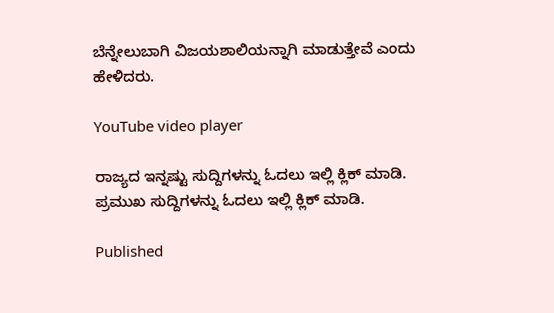ಬೆನ್ನೇಲುಬಾಗಿ ‌ವಿಜಯಶಾಲಿಯನ್ನಾಗಿ ಮಾಡುತ್ತೇವೆ ಎಂದು ಹೇಳಿದರು.

YouTube video player

ರಾಜ್ಯದ ಇನ್ನಷ್ಟು ಸುದ್ದಿಗಳನ್ನು ಓದಲು ಇಲ್ಲಿ ಕ್ಲಿಕ್ ಮಾಡಿ. ಪ್ರಮುಖ ಸುದ್ದಿಗಳನ್ನು ಓದಲು ಇಲ್ಲಿ ಕ್ಲಿಕ್ ಮಾಡಿ.

Published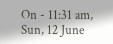On - 11:31 am, Sun, 12 June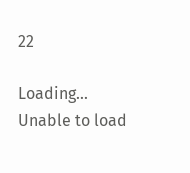22

Loading...
Unable to load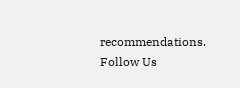recommendations.
Follow Us